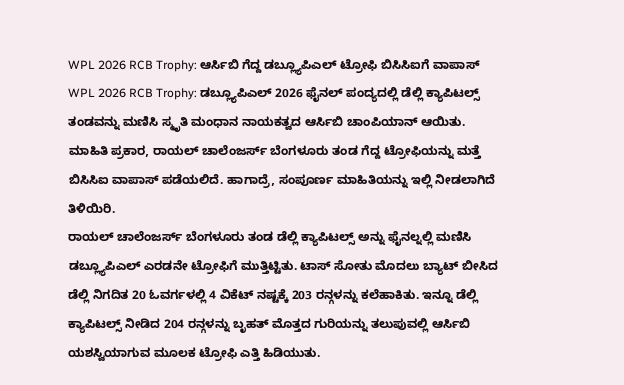WPL 2026 RCB Trophy: ಆರ್ಸಿಬಿ ಗೆದ್ದ ಡಬ್ಲ್ಯೂಪಿಎಲ್ ಟ್ರೋಫಿ ಬಿಸಿಸಿಐಗೆ ವಾಪಾಸ್
WPL 2026 RCB Trophy: ಡಬ್ಲ್ಯೂಪಿಎಲ್ 2026 ಫೈನಲ್ ಪಂದ್ಯದಲ್ಲಿ ಡೆಲ್ಲಿ ಕ್ಯಾಪಿಟಲ್ಸ್ ತಂಡವನ್ನು ಮಣಿಸಿ ಸ್ಮೃತಿ ಮಂಧಾನ ನಾಯಕತ್ವದ ಆರ್ಸಿಬಿ ಚಾಂಪಿಯಾನ್ ಆಯಿತು. ಮಾಹಿತಿ ಪ್ರಕಾರ, ರಾಯಲ್ ಚಾಲೆಂಜರ್ಸ್ ಬೆಂಗಳೂರು ತಂಡ ಗೆದ್ದ ಟ್ರೋಫಿಯನ್ನು ಮತ್ತೆ ಬಿಸಿಸಿಐ ವಾಪಾಸ್ ಪಡೆಯಲಿದೆ. ಹಾಗಾದ್ರೆ, ಸಂಪೂರ್ಣ ಮಾಹಿತಿಯನ್ನು ಇಲ್ಲಿ ನೀಡಲಾಗಿದೆ ತಿಳಿಯಿರಿ.
ರಾಯಲ್ ಚಾಲೆಂಜರ್ಸ್ ಬೆಂಗಳೂರು ತಂಡ ಡೆಲ್ಲಿ ಕ್ಯಾಪಿಟಲ್ಸ್ ಅನ್ನು ಫೈನಲ್ನಲ್ಲಿ ಮಣಿಸಿ ಡಬ್ಲ್ಯೂಪಿಎಲ್ ಎರಡನೇ ಟ್ರೋಫಿಗೆ ಮುತ್ತಿಟ್ಟಿತು. ಟಾಸ್ ಸೋತು ಮೊದಲು ಬ್ಯಾಟ್ ಬೀಸಿದ ಡೆಲ್ಲಿ ನಿಗದಿತ 20 ಓವರ್ಗಳಲ್ಲಿ 4 ವಿಕೆಟ್ ನಷ್ಟಕ್ಕೆ 203 ರನ್ಗಳನ್ನು ಕಲೆಹಾಕಿತು. ಇನ್ನೂ ಡೆಲ್ಲಿ ಕ್ಯಾಪಿಟಲ್ಸ್ ನೀಡಿದ 204 ರನ್ಗಳನ್ನು ಬೃಹತ್ ಮೊತ್ತದ ಗುರಿಯನ್ನು ತಲುಪುವಲ್ಲಿ ಆರ್ಸಿಬಿ ಯಶಸ್ವಿಯಾಗುವ ಮೂಲಕ ಟ್ರೋಫಿ ಎತ್ತಿ ಹಿಡಿಯುತು.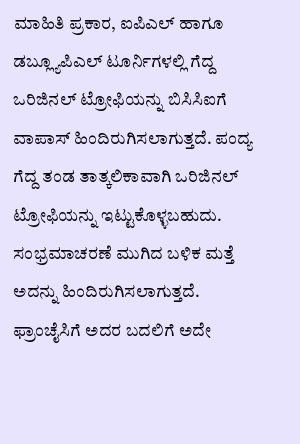ಮಾಹಿತಿ ಪ್ರಕಾರ, ಐಪಿಎಲ್ ಹಾಗೂ ಡಬ್ಲ್ಯೂಪಿಎಲ್ ಟೂರ್ನಿಗಳಲ್ಲಿ ಗೆದ್ದ ಒರಿಜಿನಲ್ ಟ್ರೋಫಿಯನ್ನು ಬಿಸಿಸಿಐಗೆ ವಾಪಾಸ್ ಹಿಂದಿರುಗಿಸಲಾಗುತ್ತದೆ. ಪಂದ್ಯ ಗೆದ್ದ ತಂಡ ತಾತ್ಕಲಿಕಾವಾಗಿ ಒರಿಜಿನಲ್ ಟ್ರೋಫಿಯನ್ನು ಇಟ್ಟುಕೊಳ್ಳಬಹುದು. ಸಂಭ್ರಮಾಚರಣೆ ಮುಗಿದ ಬಳಿಕ ಮತ್ತೆ ಅದನ್ನು ಹಿಂದಿರುಗಿಸಲಾಗುತ್ತದೆ.
ಫ್ರಾಂಚೈಸಿಗೆ ಅದರ ಬದಲಿಗೆ ಅದೇ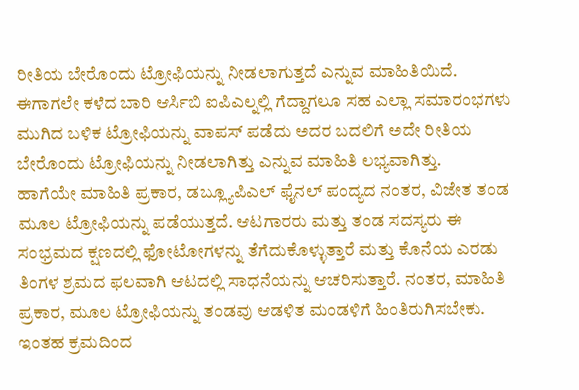ರೀತಿಯ ಬೇರೊಂದು ಟ್ರೋಫಿಯನ್ನು ನೀಡಲಾಗುತ್ತದೆ ಎನ್ನುವ ಮಾಹಿತಿಯಿದೆ. ಈಗಾಗಲೇ ಕಳೆದ ಬಾರಿ ಆರ್ಸಿಬಿ ಐಪಿಎಲ್ನಲ್ಲಿ ಗೆದ್ದಾಗಲೂ ಸಹ ಎಲ್ಲಾ ಸಮಾರಂಭಗಳು ಮುಗಿದ ಬಳಿಕ ಟ್ರೋಫಿಯನ್ನು ವಾಪಸ್ ಪಡೆದು ಅದರ ಬದಲಿಗೆ ಅದೇ ರೀತಿಯ ಬೇರೊಂದು ಟ್ರೋಫಿಯನ್ನು ನೀಡಲಾಗಿತ್ತು ಎನ್ನುವ ಮಾಹಿತಿ ಲಭ್ಯವಾಗಿತ್ತು.
ಹಾಗೆಯೇ ಮಾಹಿತಿ ಪ್ರಕಾರ, ಡಬ್ಲ್ಯೂಪಿಎಲ್ ಫೈನಲ್ ಪಂದ್ಯದ ನಂತರ, ವಿಜೇತ ತಂಡ ಮೂಲ ಟ್ರೋಫಿಯನ್ನು ಪಡೆಯುತ್ತದೆ. ಆಟಗಾರರು ಮತ್ತು ತಂಡ ಸದಸ್ಯರು ಈ ಸಂಭ್ರಮದ ಕ್ಷಣದಲ್ಲಿ ಫೋಟೋಗಳನ್ನು ತೆಗೆದುಕೊಳ್ಳುತ್ತಾರೆ ಮತ್ತು ಕೊನೆಯ ಎರಡು ತಿಂಗಳ ಶ್ರಮದ ಫಲವಾಗಿ ಆಟದಲ್ಲಿ ಸಾಧನೆಯನ್ನು ಆಚರಿಸುತ್ತಾರೆ. ನಂತರ, ಮಾಹಿತಿ ಪ್ರಕಾರ, ಮೂಲ ಟ್ರೋಫಿಯನ್ನು ತಂಡವು ಆಡಳಿತ ಮಂಡಳಿಗೆ ಹಿಂತಿರುಗಿಸಬೇಕು.
ಇಂತಹ ಕ್ರಮದಿಂದ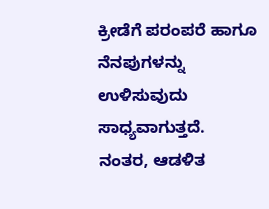ಕ್ರೀಡೆಗೆ ಪರಂಪರೆ ಹಾಗೂ ನೆನಪುಗಳನ್ನು ಉಳಿಸುವುದು ಸಾಧ್ಯವಾಗುತ್ತದೆ. ನಂತರ, ಆಡಳಿತ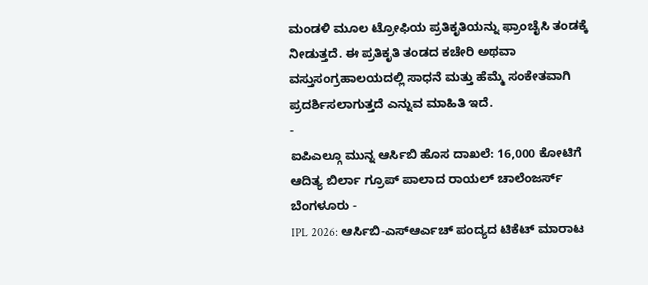ಮಂಡಳಿ ಮೂಲ ಟ್ರೋಫಿಯ ಪ್ರತಿಕೃತಿಯನ್ನು ಫ್ರಾಂಚೈಸಿ ತಂಡಕ್ಕೆ ನೀಡುತ್ತದೆ. ಈ ಪ್ರತಿಕೃತಿ ತಂಡದ ಕಚೇರಿ ಅಥವಾ ವಸ್ತುಸಂಗ್ರಹಾಲಯದಲ್ಲಿ ಸಾಧನೆ ಮತ್ತು ಹೆಮ್ಮೆ ಸಂಕೇತವಾಗಿ ಪ್ರದರ್ಶಿಸಲಾಗುತ್ತದೆ ಎನ್ನುವ ಮಾಹಿತಿ ಇದೆ.
-
ಐಪಿಎಲ್ಗೂ ಮುನ್ನ ಆರ್ಸಿಬಿ ಹೊಸ ದಾಖಲೆ: 16,000 ಕೋಟಿಗೆ ಆದಿತ್ಯ ಬಿರ್ಲಾ ಗ್ರೂಪ್ ಪಾಲಾದ ರಾಯಲ್ ಚಾಲೆಂಜರ್ಸ್ ಬೆಂಗಳೂರು -
IPL 2026: ಆರ್ಸಿಬಿ-ಎಸ್ಆರ್ಎಚ್ ಪಂದ್ಯದ ಟಿಕೆಟ್ ಮಾರಾಟ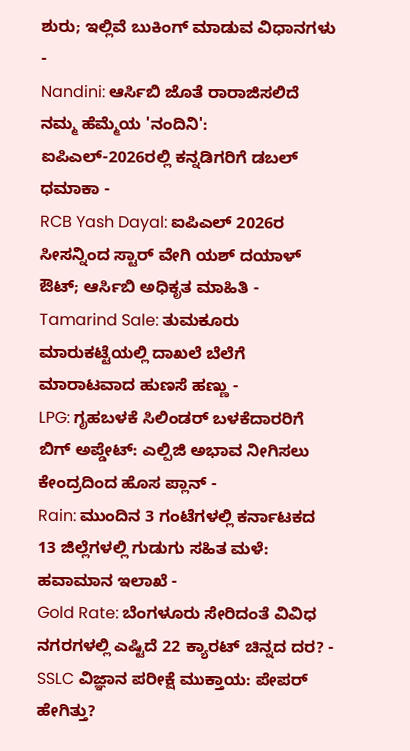ಶುರು; ಇಲ್ಲಿವೆ ಬುಕಿಂಗ್ ಮಾಡುವ ವಿಧಾನಗಳು -
Nandini: ಆರ್ಸಿಬಿ ಜೊತೆ ರಾರಾಜಿಸಲಿದೆ ನಮ್ಮ ಹೆಮ್ಮೆಯ 'ನಂದಿನಿ': ಐಪಿಎಲ್-2026ರಲ್ಲಿ ಕನ್ನಡಿಗರಿಗೆ ಡಬಲ್ ಧಮಾಕಾ -
RCB Yash Dayal: ಐಪಿಎಲ್ 2026ರ ಸೀಸನ್ನಿಂದ ಸ್ಟಾರ್ ವೇಗಿ ಯಶ್ ದಯಾಳ್ ಔಟ್; ಆರ್ಸಿಬಿ ಅಧಿಕೃತ ಮಾಹಿತಿ -
Tamarind Sale: ತುಮಕೂರು ಮಾರುಕಟ್ಟೆಯಲ್ಲಿ ದಾಖಲೆ ಬೆಲೆಗೆ ಮಾರಾಟವಾದ ಹುಣಸೆ ಹಣ್ಣು -
LPG: ಗೃಹಬಳಕೆ ಸಿಲಿಂಡರ್ ಬಳಕೆದಾರರಿಗೆ ಬಿಗ್ ಅಪ್ಡೇಟ್: ಎಲ್ಪಿಜಿ ಅಭಾವ ನೀಗಿಸಲು ಕೇಂದ್ರದಿಂದ ಹೊಸ ಪ್ಲಾನ್ -
Rain: ಮುಂದಿನ 3 ಗಂಟೆಗಳಲ್ಲಿ ಕರ್ನಾಟಕದ 13 ಜಿಲ್ಲೆಗಳಲ್ಲಿ ಗುಡುಗು ಸಹಿತ ಮಳೆ: ಹವಾಮಾನ ಇಲಾಖೆ -
Gold Rate: ಬೆಂಗಳೂರು ಸೇರಿದಂತೆ ವಿವಿಧ ನಗರಗಳಲ್ಲಿ ಎಷ್ಟಿದೆ 22 ಕ್ಯಾರಟ್ ಚಿನ್ನದ ದರ? -
SSLC ವಿಜ್ಞಾನ ಪರೀಕ್ಷೆ ಮುಕ್ತಾಯ: ಪೇಪರ್ ಹೇಗಿತ್ತು?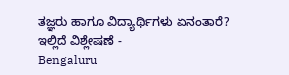ತಜ್ಞರು ಹಾಗೂ ವಿದ್ಯಾರ್ಥಿಗಳು ಏನಂತಾರೆ? ಇಲ್ಲಿದೆ ವಿಶ್ಲೇಷಣೆ -
Bengaluru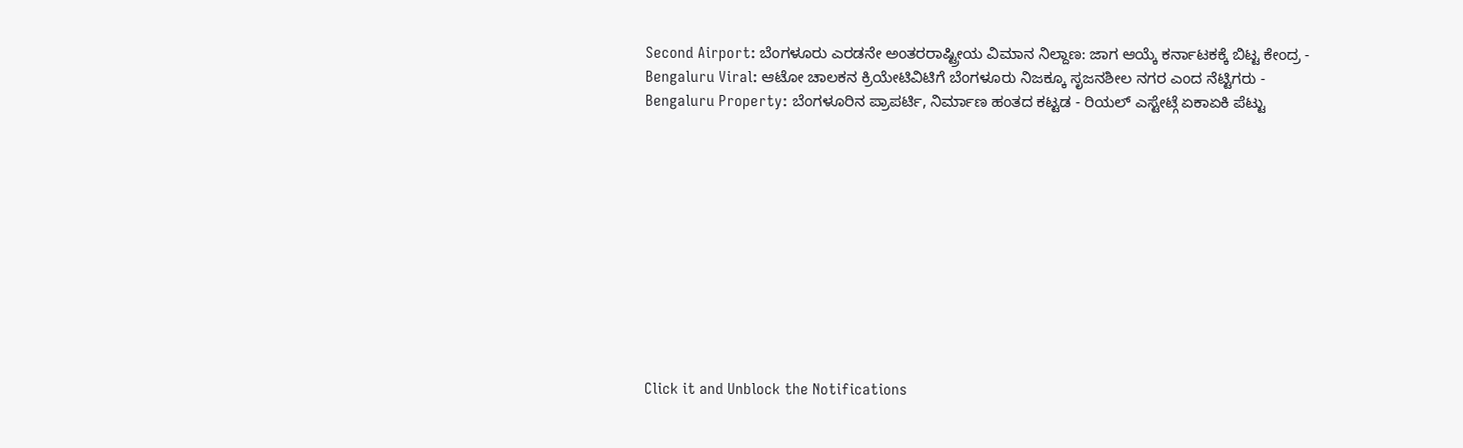Second Airport: ಬೆಂಗಳೂರು ಎರಡನೇ ಅಂತರರಾಷ್ಟ್ರೀಯ ವಿಮಾನ ನಿಲ್ದಾಣ: ಜಾಗ ಆಯ್ಕೆ ಕರ್ನಾಟಕಕ್ಕೆ ಬಿಟ್ಟ ಕೇಂದ್ರ -
Bengaluru Viral: ಆಟೋ ಚಾಲಕನ ಕ್ರಿಯೇಟಿವಿಟಿಗೆ ಬೆಂಗಳೂರು ನಿಜಕ್ಕೂ ಸೃಜನಶೀಲ ನಗರ ಎಂದ ನೆಟ್ಟಿಗರು -
Bengaluru Property: ಬೆಂಗಳೂರಿನ ಪ್ರಾಪರ್ಟಿ, ನಿರ್ಮಾಣ ಹಂತದ ಕಟ್ಟಡ - ರಿಯಲ್ ಎಸ್ಟೇಟ್ಗೆ ಏಕಾಏಕಿ ಪೆಟ್ಟು











Click it and Unblock the Notifications